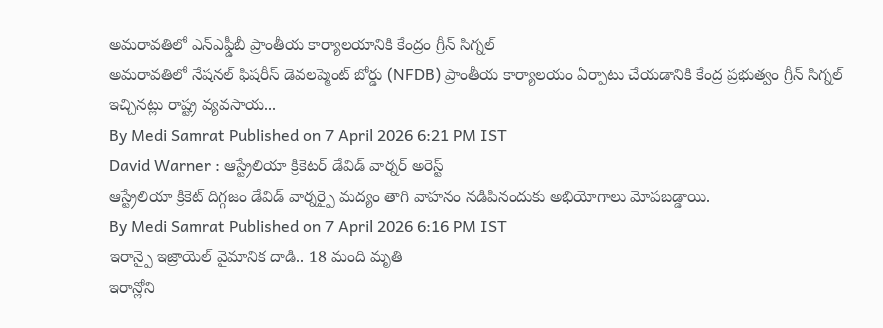అమరావతిలో ఎన్ఎఫ్డీబీ ప్రాంతీయ కార్యాలయానికి కేంద్రం గ్రీన్ సిగ్నల్
అమరావతిలో నేషనల్ ఫిషరీస్ డెవలప్మెంట్ బోర్డు (NFDB) ప్రాంతీయ కార్యాలయం ఏర్పాటు చేయడానికి కేంద్ర ప్రభుత్వం గ్రీన్ సిగ్నల్ ఇచ్చినట్లు రాష్ట్ర వ్యవసాయ...
By Medi Samrat Published on 7 April 2026 6:21 PM IST
David Warner : ఆస్ట్రేలియా క్రికెటర్ డేవిడ్ వార్నర్ అరెస్ట్
ఆస్ట్రేలియా క్రికెట్ దిగ్గజం డేవిడ్ వార్నర్పై మద్యం తాగి వాహనం నడిపినందుకు అభియోగాలు మోపబడ్డాయి.
By Medi Samrat Published on 7 April 2026 6:16 PM IST
ఇరాన్పై ఇజ్రాయెల్ వైమానిక దాడి.. 18 మంది మృతి
ఇరాన్లోని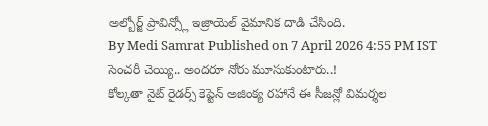అల్బోర్జ్ ప్రావిన్స్లో ఇజ్రాయెల్ వైమానిక దాడి చేసింది.
By Medi Samrat Published on 7 April 2026 4:55 PM IST
సెంచరీ చెయ్యి.. అందరూ నోరు మూసుకుంటారు..!
కోల్కతా నైట్ రైడర్స్ కెప్టెన్ అజింక్య రహానే ఈ సీజన్లో విమర్శల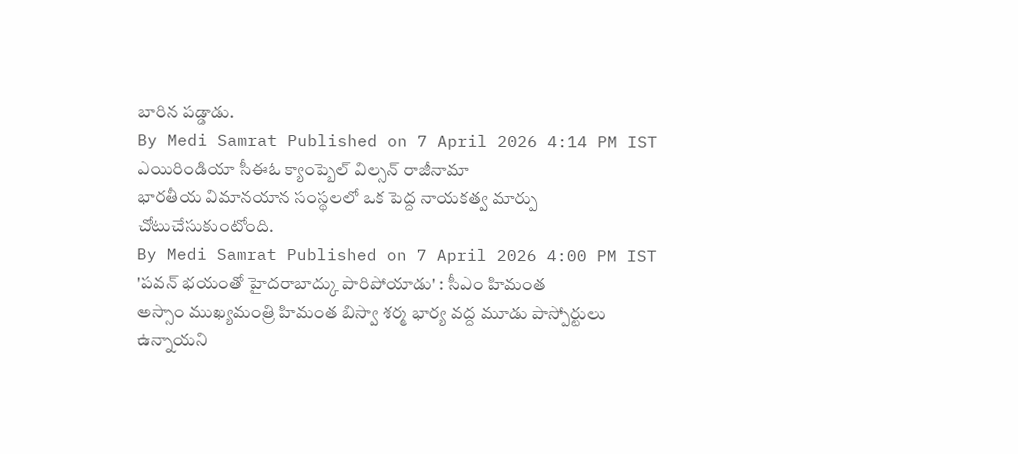బారిన పడ్డాడు.
By Medi Samrat Published on 7 April 2026 4:14 PM IST
ఎయిరిండియా సీఈఓ క్యాంప్బెల్ విల్సన్ రాజీనామా
భారతీయ విమానయాన సంస్థలలో ఒక పెద్ద నాయకత్వ మార్పు చోటుచేసుకుంటోంది.
By Medi Samrat Published on 7 April 2026 4:00 PM IST
'పవన్ భయంతో హైదరాబాద్కు పారిపోయాడు' : సీఎం హిమంత
అస్సాం ముఖ్యమంత్రి హిమంత బిస్వా శర్మ భార్య వద్ద మూడు పాస్పోర్టులు ఉన్నాయని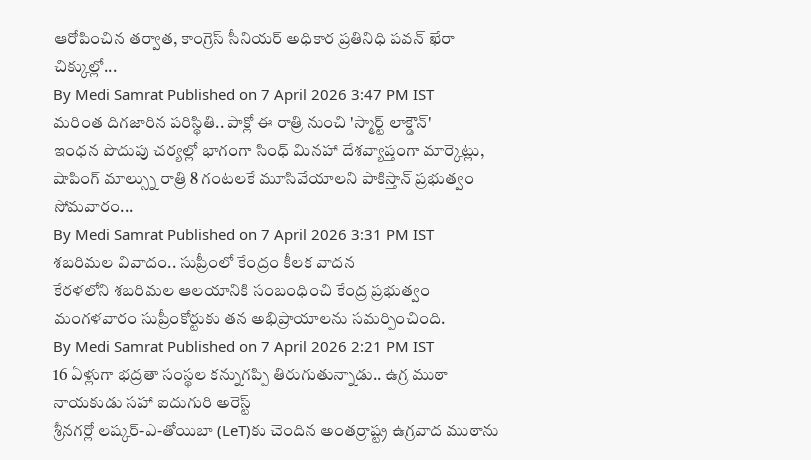ఆరోపించిన తర్వాత, కాంగ్రెస్ సీనియర్ అధికార ప్రతినిధి పవన్ ఖేరా చిక్కుల్లో...
By Medi Samrat Published on 7 April 2026 3:47 PM IST
మరింత దిగజారిన పరిస్థితి.. పాక్లో ఈ రాత్రి నుంచి 'స్మార్ట్ లాక్డౌన్'
ఇంధన పొదుపు చర్యల్లో భాగంగా సింధ్ మినహా దేశవ్యాప్తంగా మార్కెట్లు, షాపింగ్ మాల్స్ను రాత్రి 8 గంటలకే మూసివేయాలని పాకిస్తాన్ ప్రభుత్వం సోమవారం...
By Medi Samrat Published on 7 April 2026 3:31 PM IST
శబరిమల వివాదం.. సుప్రీంలో కేంద్రం కీలక వాదన
కేరళలోని శబరిమల ఆలయానికి సంబంధించి కేంద్ర ప్రభుత్వం మంగళవారం సుప్రీంకోర్టుకు తన అభిప్రాయాలను సమర్పించింది.
By Medi Samrat Published on 7 April 2026 2:21 PM IST
16 ఏళ్లుగా భద్రతా సంస్థల కన్నుగప్పి తిరుగుతున్నాడు.. ఉగ్ర ముఠా నాయకుడు సహా ఐదుగురి అరెస్ట్
శ్రీనగర్లో లష్కర్-ఎ-తోయిబా (LeT)కు చెందిన అంతర్రాష్ట్ర ఉగ్రవాద ముఠాను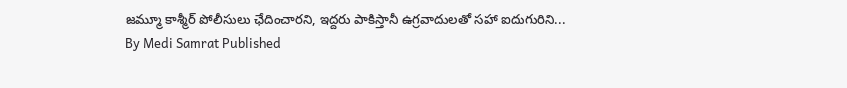జమ్మూ కాశ్మీర్ పోలీసులు ఛేదించారని, ఇద్దరు పాకిస్తానీ ఉగ్రవాదులతో సహా ఐదుగురిని...
By Medi Samrat Published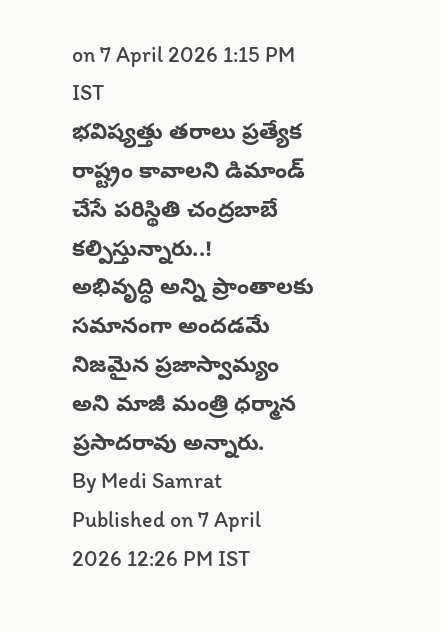on 7 April 2026 1:15 PM IST
భవిష్యత్తు తరాలు ప్రత్యేక రాష్ట్రం కావాలని డిమాండ్ చేసే పరిస్థితి చంద్రబాబే కల్పిస్తున్నారు..!
అభివృద్ధి అన్ని ప్రాంతాలకు సమానంగా అందడమే నిజమైన ప్రజాస్వామ్యం అని మాజీ మంత్రి ధర్మాన ప్రసాదరావు అన్నారు.
By Medi Samrat Published on 7 April 2026 12:26 PM IST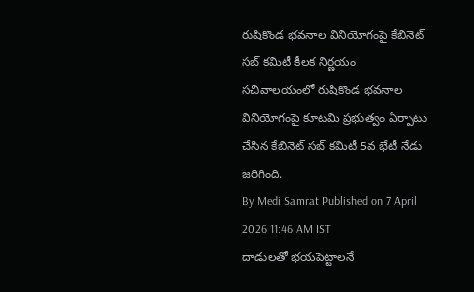రుషికొండ భవనాల వినియోగంపై కేబినెట్ సబ్ కమిటీ కీలక నిర్ణయం
సచివాలయంలో రుషికొండ భవనాల వినియోగంపై కూటమి ప్రభుత్వం ఏర్పాటు చేసిన కేబినెట్ సబ్ కమిటీ 5వ భేటీ నేడు జరిగింది.
By Medi Samrat Published on 7 April 2026 11:46 AM IST
దాడులతో భయపెట్టాలనే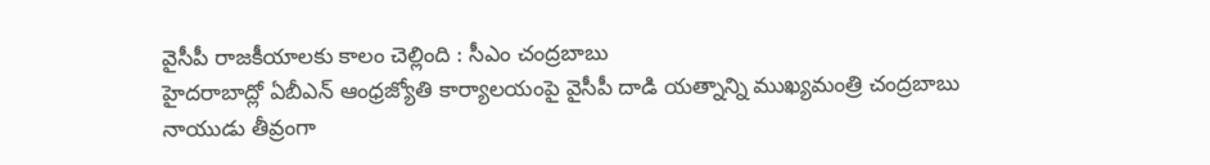వైసీపీ రాజకీయాలకు కాలం చెల్లింది : సీఎం చంద్రబాబు
హైదరాబాద్లో ఏబీఎన్ ఆంధ్రజ్యోతి కార్యాలయంపై వైసీపీ దాడి యత్నాన్ని ముఖ్యమంత్రి చంద్రబాబు నాయుడు తీవ్రంగా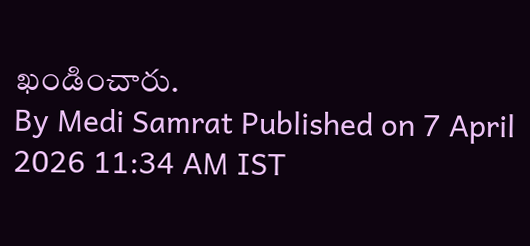ఖండించారు.
By Medi Samrat Published on 7 April 2026 11:34 AM IST